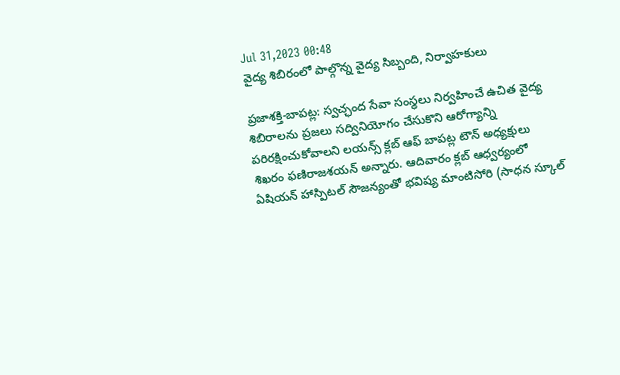Jul 31,2023 00:48
వైద్య శిబిరంలో పాల్గొన్న వైద్య సిబ్బంది, నిర్వాహకులు

ప్రజాశక్తి-బాపట్ల: స్వచ్ఛంద సేవా సంస్థలు నిర్వహించే ఉచిత వైద్య శిబిరాలను ప్రజలు సద్వినియోగం చేసుకొని ఆరోగ్యాన్ని పరిరక్షించుకోవాలని లయన్స్‌ క్లబ్‌ ఆఫ్‌ బాపట్ల టౌన్‌ అధ్యక్షులు శిఖరం ఫణిరాజశయన్‌ అన్నారు. ఆదివారం క్లబ్‌ ఆధ్వర్యంలో ఏషియన్‌ హాస్పిటల్‌ సౌజన్యంతో భవిష్య మాంటిసోరి (సాధన స్కూల్‌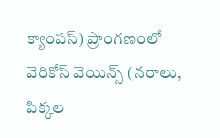క్యాంపస్‌) ప్రాంగణంలో వెరికోస్‌ వెయిన్స్‌ (నరాలు, పిక్కల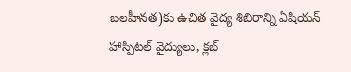బలహీనత)కు ఉచిత వైద్య శిబిరాన్ని ఏషియన్‌ హాస్పిటల్‌ వైద్యులు, క్లబ్‌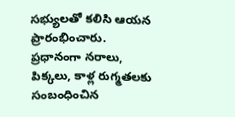సభ్యులతో కలిసి ఆయన ప్రారంభించారు. ప్రధానంగా నరాలు, పిక్కలు, కాళ్ల రుగ్మతలకు సంబంధించిన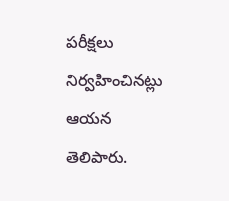పరీక్షలు నిర్వహించినట్లు ఆయన తెలిపారు.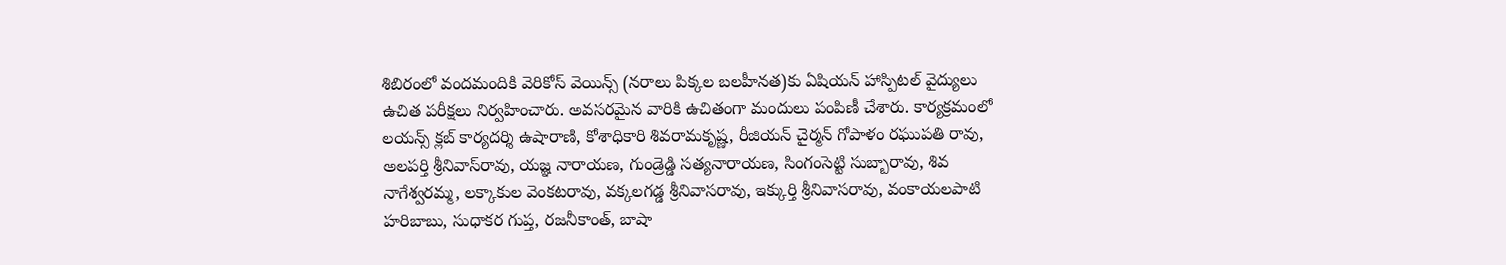శిబిరంలో వందమందికి వెరికోస్‌ వెయిన్స్‌ (నరాలు పిక్కల బలహీనత)కు ఏషియన్‌ హాస్పిటల్‌ వైద్యులు ఉచిత పరీక్షలు నిర్వహించారు. అవసరమైన వారికి ఉచితంగా మందులు పంపిణీ చేశారు. కార్యక్రమంలో లయన్స్‌ క్లబ్‌ కార్యదర్శి ఉషారాణి, కోశాధికారి శివరామకృష్ణ, రీజియన్‌ చైర్మన్‌ గోపాళం రఘుపతి రావు, అలపర్తి శ్రీనివాస్‌రావు, యజ్ఞ నారాయణ, గుండ్రెడ్డి సత్యనారాయణ, సింగంసెట్టి సుబ్బారావు, శివ నాగేశ్వరమ్మ, లక్కాకుల వెంకటరావు, వక్కలగడ్డ శ్రీనివాసరావు, ఇక్కుర్తి శ్రీనివాసరావు, వంకాయలపాటి హరిబాబు, సుధాకర గుప్త, రజనీకాంత్‌, బాషా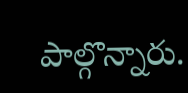పాల్గొన్నారు.